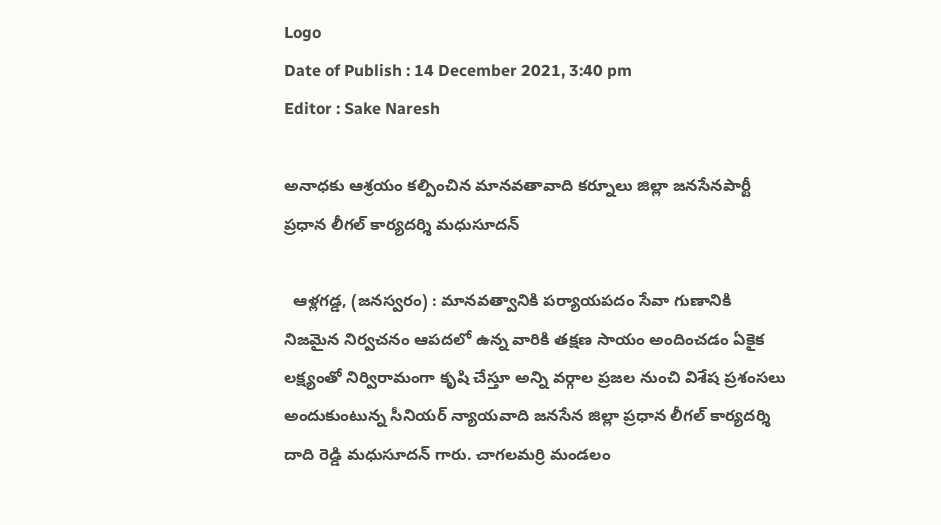Logo
Date of Publish : 14 December 2021, 3:40 pm
Editor : Sake Naresh

అనాధకు ఆశ్రయం కల్పించిన మానవతావాది కర్నూలు జిల్లా జనసేనపార్టీ ప్రధాన లీగల్ కార్యదర్శి మధుసూదన్

  ఆళ్లగడ్డ, (జనస్వరం) : మానవత్వానికి పర్యాయపదం సేవా గుణానికి నిజమైన నిర్వచనం ఆపదలో ఉన్న వారికి తక్షణ సాయం అందించడం ఏకైక లక్ష్యంతో నిర్విరామంగా కృషి చేస్తూ అన్ని వర్గాల ప్రజల నుంచి విశేష ప్రశంసలు అందుకుంటున్న సీనియర్ న్యాయవాది జనసేన జిల్లా ప్రధాన లీగల్ కార్యదర్శి దాది రెడ్డి మధుసూదన్ గారు. చాగలమర్రి మండలం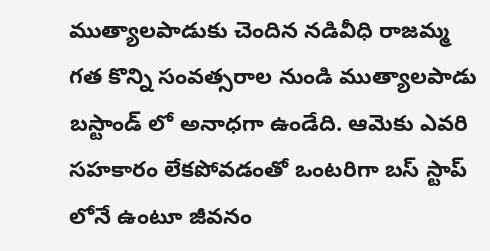ముత్యాలపాడుకు చెందిన నడివీధి రాజమ్మ గత కొన్ని సంవత్సరాల నుండి ముత్యాలపాడు బస్టాండ్ లో అనాధగా ఉండేది. ఆమెకు ఎవరి సహకారం లేకపోవడంతో ఒంటరిగా బస్ స్టాప్ లోనే ఉంటూ జీవనం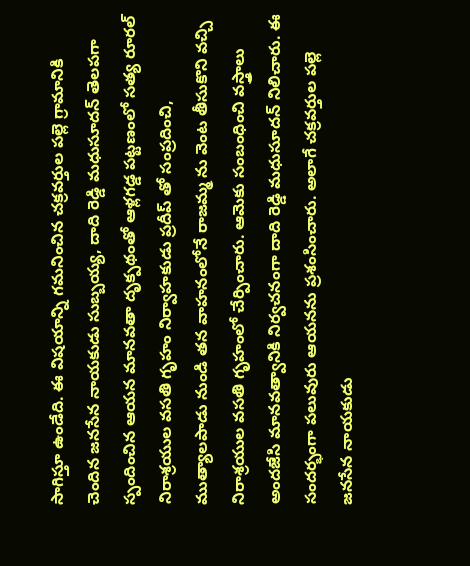సాగిస్తూ ఉండేది. ఈ విషయాన్ని గమనించిన చక్రవర్తుల పల్లె గ్రామానికి చెందిన జనసేన నాయకుడు సుబ్బయ్య, దాది రెడ్డి మధుసూదన్ తెలపగా స్పందించిన ఆయన మానవతా దృక్పథంతో ఆళ్లగడ్డ పట్టణంలో సత్య రూరల్ నిరాశ్రయుల వసతి గృహం నిర్వాహకుడు ప్రదీప్ తో సంప్రదించి, ముత్యాలపాడు నుండి తన వాహనంలోనే రాజమ్మ ను వెంట తీసుకొని వచ్చి నిరాశ్రయుల వసతి గృహంలో చేర్పించారు. ఆమెకు సంబంధించి వస్త్రాలు అందజేసి మానవత్వానికి నిర్వచనంగా దాది రెడ్డి మధుసూదన్ నిలిచారు. ఈ సందర్భంగా పలువురు ఆయనను ప్రశంసించారు. అలాగే చక్రవర్తుల పల్లె జనసేన నాయకుడు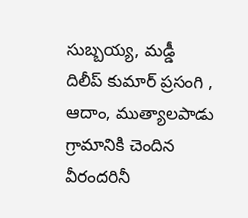సుబ్బయ్య, మడ్డీ దిలీప్ కుమార్ ప్రసంగి , ఆదాం, ముత్యాలపాడు గ్రామానికి చెందిన వీరందరినీ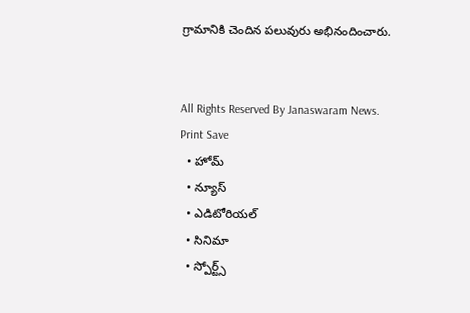గ్రామానికి చెందిన పలువురు అభినందించారు.


All Rights Reserved By Janaswaram News.
Print Save
  • హోమ్
  • న్యూస్
  • ఎడిటోరియల్
  • సినిమా
  • స్పోర్ట్స్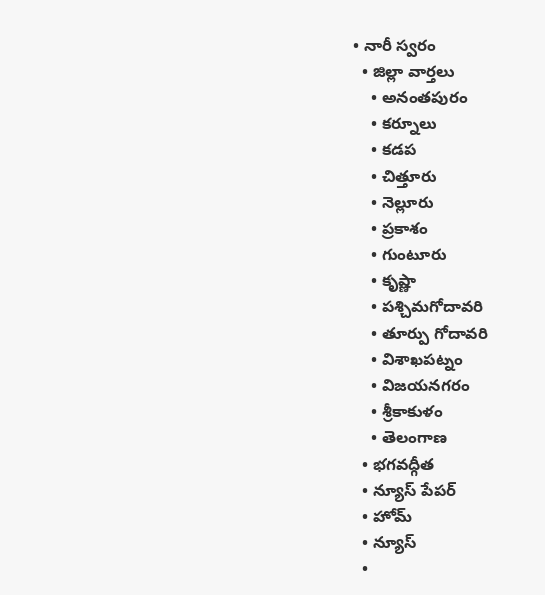• నారీ స్వరం
  • జిల్లా వార్తలు
    • అనంతపురం
    • కర్నూలు
    • కడప
    • చిత్తూరు
    • నెల్లూరు
    • ప్రకాశం
    • గుంటూరు
    • కృష్ణా
    • పశ్చిమగోదావరి
    • తూర్పు గోదావరి
    • విశాఖపట్నం
    • విజయనగరం
    • శ్రీకాకుళం
    • తెలంగాణ
  • భగవద్గీత
  • న్యూస్ పేపర్
  • హోమ్
  • న్యూస్
  •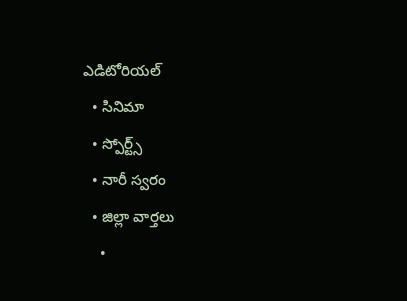ఎడిటోరియల్
  • సినిమా
  • స్పోర్ట్స్
  • నారీ స్వరం
  • జిల్లా వార్తలు
    •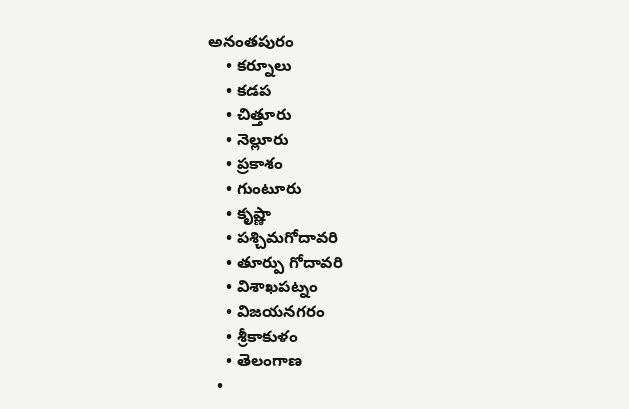అనంతపురం
    • కర్నూలు
    • కడప
    • చిత్తూరు
    • నెల్లూరు
    • ప్రకాశం
    • గుంటూరు
    • కృష్ణా
    • పశ్చిమగోదావరి
    • తూర్పు గోదావరి
    • విశాఖపట్నం
    • విజయనగరం
    • శ్రీకాకుళం
    • తెలంగాణ
  •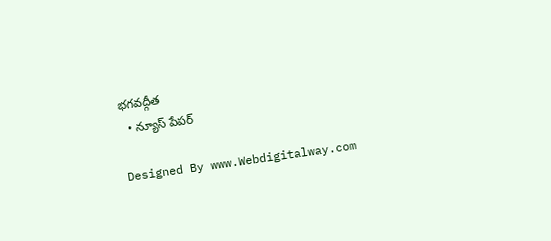భగవద్గీత
  • న్యూస్ పేపర్

Designed By www.Webdigitalway.com